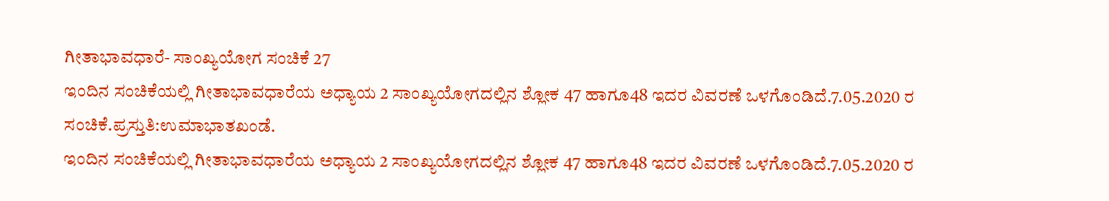ಗೀತಾಭಾವಧಾರೆ- ಸಾಂಖ್ಯಯೋಗ ಸಂಚಿಕೆ 27
ಇಂದಿನ ಸಂಚಿಕೆಯಲ್ಲಿ ಗೀತಾಭಾವಧಾರೆಯ ಅಧ್ಯಾಯ 2 ಸಾಂಖ್ಯಯೋಗದಲ್ಲಿನ ಶ್ಲೋಕ 47 ಹಾಗೂ48 ಇದರ ವಿವರಣೆ ಒಳಗೊಂಡಿದೆ.7.05.2020 ರ ಸಂಚಿಕೆ.ಪ್ರಸ್ತುತಿ:ಉಮಾಭಾತಖಂಡೆ.
ಇಂದಿನ ಸಂಚಿಕೆಯಲ್ಲಿ ಗೀತಾಭಾವಧಾರೆಯ ಅಧ್ಯಾಯ 2 ಸಾಂಖ್ಯಯೋಗದಲ್ಲಿನ ಶ್ಲೋಕ 47 ಹಾಗೂ48 ಇದರ ವಿವರಣೆ ಒಳಗೊಂಡಿದೆ.7.05.2020 ರ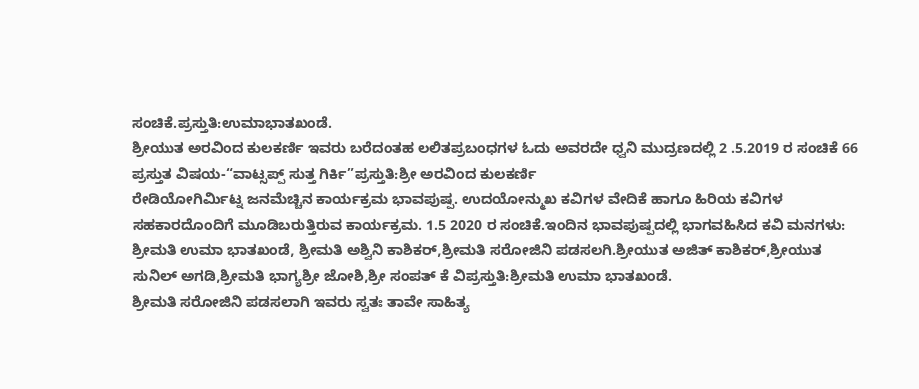ಸಂಚಿಕೆ.ಪ್ರಸ್ತುತಿ:ಉಮಾಭಾತಖಂಡೆ.
ಶ್ರೀಯುತ ಅರವಿಂದ ಕುಲಕರ್ಣಿ ಇವರು ಬರೆದಂತಹ ಲಲಿತಪ್ರಬಂಧಗಳ ಓದು ಅವರದೇ ಧ್ವನಿ ಮುದ್ರಣದಲ್ಲಿ 2 .5.2019 ರ ಸಂಚಿಕೆ 66 ಪ್ರಸ್ತುತ ವಿಷಯ-“ವಾಟ್ಸಪ್ಪ್ ಸುತ್ತ ಗಿರ್ಕಿ”ಪ್ರಸ್ತುತಿ:ಶ್ರೀ ಅರವಿಂದ ಕುಲಕರ್ಣಿ
ರೇಡಿಯೋಗಿರ್ಮಿಟ್ನ ಜನಮೆಚ್ಚಿನ ಕಾರ್ಯಕ್ರಮ ಭಾವಪುಷ್ಪ. ಉದಯೋನ್ಮುಖ ಕವಿಗಳ ವೇದಿಕೆ ಹಾಗೂ ಹಿರಿಯ ಕವಿಗಳ ಸಹಕಾರದೊಂದಿಗೆ ಮೂಡಿಬರುತ್ತಿರುವ ಕಾರ್ಯಕ್ರಮ. 1.5 2020 ರ ಸಂಚಿಕೆ.ಇಂದಿನ ಭಾವಪುಷ್ಪದಲ್ಲಿ ಭಾಗವಹಿಸಿದ ಕವಿ ಮನಗಳು: ಶ್ರೀಮತಿ ಉಮಾ ಭಾತಖಂಡೆ, ಶ್ರೀಮತಿ ಅಶ್ವಿನಿ ಕಾಶಿಕರ್,ಶ್ರೀಮತಿ ಸರೋಜಿನಿ ಪಡಸಲಗಿ.ಶ್ರೀಯುತ ಅಜಿತ್ ಕಾಶಿಕರ್,ಶ್ರೀಯುತ ಸುನಿಲ್ ಅಗಡಿ,ಶ್ರೀಮತಿ ಭಾಗ್ಯಶ್ರೀ ಜೋಶಿ,ಶ್ರೀ ಸಂಪತ್ ಕೆ ವಿಪ್ರಸ್ತುತಿ:ಶ್ರೀಮತಿ ಉಮಾ ಭಾತಖಂಡೆ.
ಶ್ರೀಮತಿ ಸರೋಜಿನಿ ಪಡಸಲಾಗಿ ಇವರು ಸ್ವತಃ ತಾವೇ ಸಾಹಿತ್ಯ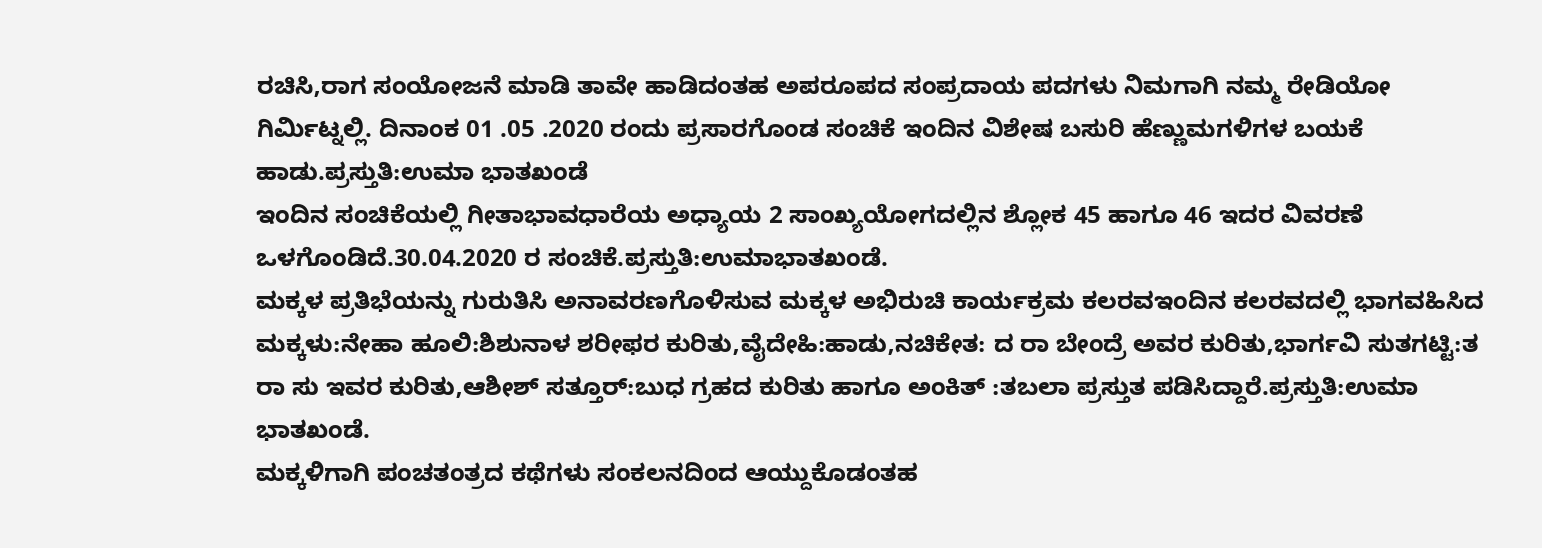ರಚಿಸಿ,ರಾಗ ಸಂಯೋಜನೆ ಮಾಡಿ ತಾವೇ ಹಾಡಿದಂತಹ ಅಪರೂಪದ ಸಂಪ್ರದಾಯ ಪದಗಳು ನಿಮಗಾಗಿ ನಮ್ಮ ರೇಡಿಯೋ ಗಿರ್ಮಿಟ್ನಲ್ಲಿ. ದಿನಾಂಕ 01 .05 .2020 ರಂದು ಪ್ರಸಾರಗೊಂಡ ಸಂಚಿಕೆ ಇಂದಿನ ವಿಶೇಷ ಬಸುರಿ ಹೆಣ್ಣುಮಗಳಿಗಳ ಬಯಕೆ ಹಾಡು.ಪ್ರಸ್ತುತಿ:ಉಮಾ ಭಾತಖಂಡೆ
ಇಂದಿನ ಸಂಚಿಕೆಯಲ್ಲಿ ಗೀತಾಭಾವಧಾರೆಯ ಅಧ್ಯಾಯ 2 ಸಾಂಖ್ಯಯೋಗದಲ್ಲಿನ ಶ್ಲೋಕ 45 ಹಾಗೂ 46 ಇದರ ವಿವರಣೆ ಒಳಗೊಂಡಿದೆ.30.04.2020 ರ ಸಂಚಿಕೆ.ಪ್ರಸ್ತುತಿ:ಉಮಾಭಾತಖಂಡೆ.
ಮಕ್ಕಳ ಪ್ರತಿಭೆಯನ್ನು ಗುರುತಿಸಿ ಅನಾವರಣಗೊಳಿಸುವ ಮಕ್ಕಳ ಅಭಿರುಚಿ ಕಾರ್ಯಕ್ರಮ ಕಲರವಇಂದಿನ ಕಲರವದಲ್ಲಿ ಭಾಗವಹಿಸಿದ ಮಕ್ಕಳು:ನೇಹಾ ಹೂಲಿ:ಶಿಶುನಾಳ ಶರೀಫರ ಕುರಿತು,ವೈದೇಹಿ:ಹಾಡು,ನಚಿಕೇತ: ದ ರಾ ಬೇಂದ್ರೆ ಅವರ ಕುರಿತು,ಭಾರ್ಗವಿ ಸುತಗಟ್ಟಿ:ತ ರಾ ಸು ಇವರ ಕುರಿತು,ಆಶೀಶ್ ಸತ್ತೂರ್:ಬುಧ ಗ್ರಹದ ಕುರಿತು ಹಾಗೂ ಅಂಕಿತ್ :ತಬಲಾ ಪ್ರಸ್ತುತ ಪಡಿಸಿದ್ದಾರೆ.ಪ್ರಸ್ತುತಿ:ಉಮಾ ಭಾತಖಂಡೆ.
ಮಕ್ಕಳಿಗಾಗಿ ಪಂಚತಂತ್ರದ ಕಥೆಗಳು ಸಂಕಲನದಿಂದ ಆಯ್ದುಕೊಡಂತಹ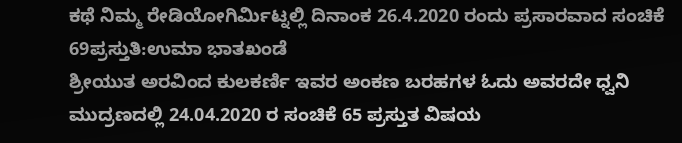ಕಥೆ ನಿಮ್ಮ ರೇಡಿಯೋಗಿರ್ಮಿಟ್ನಲ್ಲಿ ದಿನಾಂಕ 26.4.2020 ರಂದು ಪ್ರಸಾರವಾದ ಸಂಚಿಕೆ 69ಪ್ರಸ್ತುತಿ:ಉಮಾ ಭಾತಖಂಡೆ
ಶ್ರೀಯುತ ಅರವಿಂದ ಕುಲಕರ್ಣಿ ಇವರ ಅಂಕಣ ಬರಹಗಳ ಓದು ಅವರದೇ ಧ್ವನಿ ಮುದ್ರಣದಲ್ಲಿ 24.04.2020 ರ ಸಂಚಿಕೆ 65 ಪ್ರಸ್ತುತ ವಿಷಯ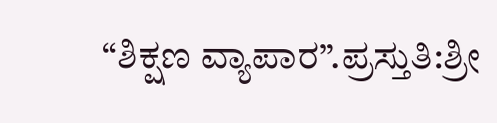“ಶಿಕ್ಷಣ ವ್ಯಾಪಾರ”.ಪ್ರಸ್ತುತಿ:ಶ್ರೀ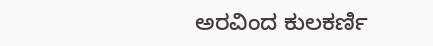ಅರವಿಂದ ಕುಲಕರ್ಣಿ